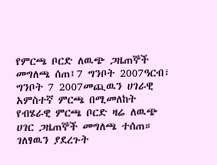የምርጫ ቦርድ ለዉጭ ጋዜጠኞች መግለጫ ሰጠ፤7 ግንቦት 2007ዓርብ፣ ግንቦት 7 2007መጪዉን ሀገራዊ አምስተኛ ምርጫ በሚመለከት የብሄራዊ ምርጫ ቦርድ ዛሬ ለዉጭ ሀገር ጋዜጠኞች መግለጫ ተሰጠ። ገለፃዉን ያደረጉት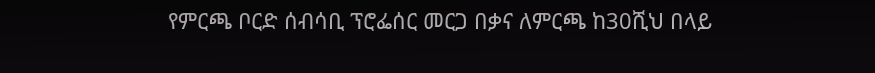የምርጫ ቦርድ ሰብሳቢ ፕሮፌሰር መርጋ በቃና ለምርጫ ከ30ሺህ በላይ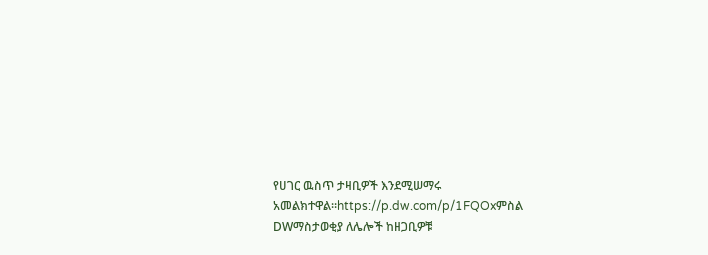የሀገር ዉስጥ ታዛቢዎች እንደሚሠማሩ አመልክተዋል።https://p.dw.com/p/1FQOxምስል DWማስታወቂያ ለሌሎች ከዘጋቢዎቹ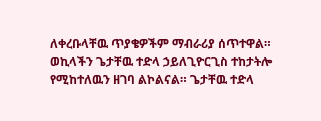ለቀረቡላቸዉ ጥያቄዎችም ማብራሪያ ሰጥተዋል። ወኪላችን ጌታቸዉ ተድላ ኃይለጊዮርጊስ ተከታትሎ የሚከተለዉን ዘገባ ልኮልናል። ጌታቸዉ ተድላ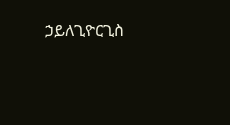ኃይለጊዮርጊስ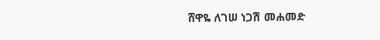ሸዋዬ ለገሠ ነጋሽ መሐመድ